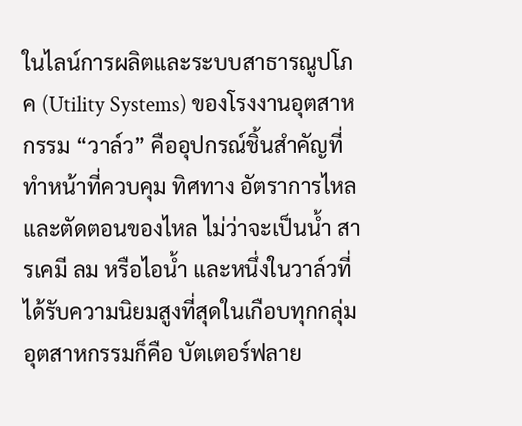ในไลน์การผลิตและระบบสาธารณูปโภค (Utility Systems) ของโรงงานอุตสาหกรรม “วาล์ว” คืออุปกรณ์ชิ้นสำคัญที่ทำหน้าที่ควบคุม ทิศทาง อัตราการไหล และตัดตอนของไหล ไม่ว่าจะเป็นน้ำ สารเคมี ลม หรือไอน้ำ และหนึ่งในวาล์วที่ได้รับความนิยมสูงที่สุดในเกือบทุกกลุ่มอุตสาหกรรมก็คือ บัตเตอร์ฟลาย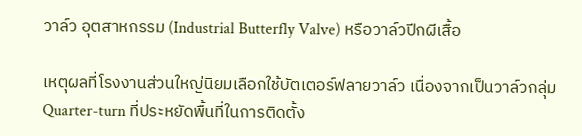วาล์ว อุตสาหกรรม (Industrial Butterfly Valve) หรือวาล์วปีกผีเสื้อ

เหตุผลที่โรงงานส่วนใหญ่นิยมเลือกใช้บัตเตอร์ฟลายวาล์ว เนื่องจากเป็นวาล์วกลุ่ม Quarter-turn ที่ประหยัดพื้นที่ในการติดตั้ง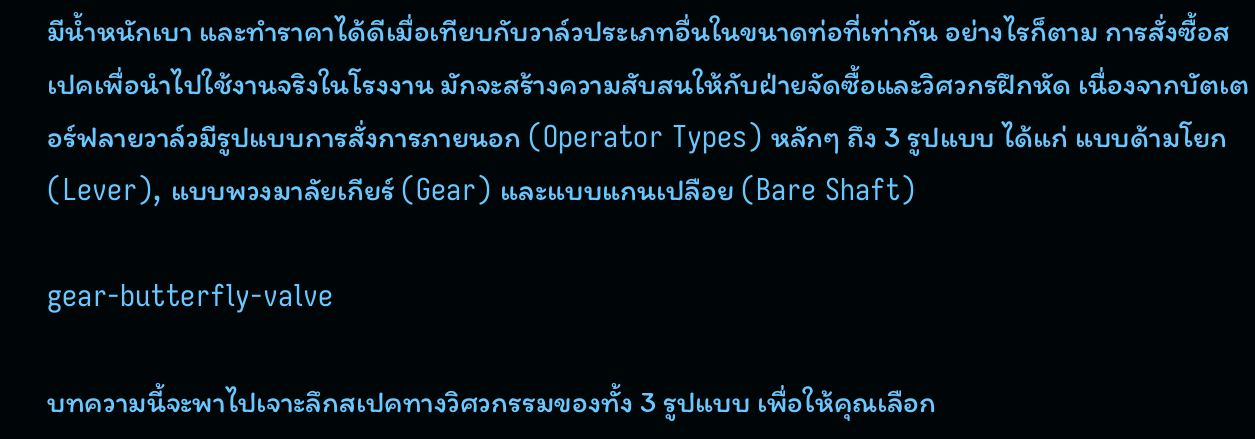มีน้ำหนักเบา และทำราคาได้ดีเมื่อเทียบกับวาล์วประเภทอื่นในขนาดท่อที่เท่ากัน อย่างไรก็ตาม การสั่งซื้อสเปคเพื่อนำไปใช้งานจริงในโรงงาน มักจะสร้างความสับสนให้กับฝ่ายจัดซื้อและวิศวกรฝึกหัด เนื่องจากบัตเตอร์ฟลายวาล์วมีรูปแบบการสั่งการภายนอก (Operator Types) หลักๆ ถึง 3 รูปแบบ ได้แก่ แบบด้ามโยก (Lever), แบบพวงมาลัยเกียร์ (Gear) และแบบแกนเปลือย (Bare Shaft)

gear-butterfly-valve

บทความนี้จะพาไปเจาะลึกสเปคทางวิศวกรรมของทั้ง 3 รูปแบบ เพื่อให้คุณเลือก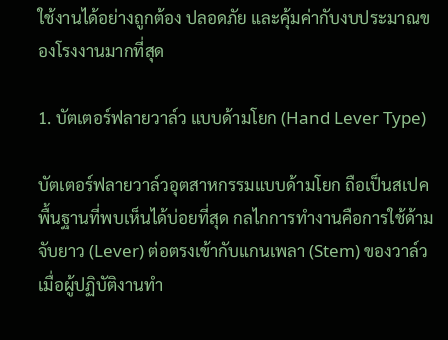ใช้งานได้อย่างถูกต้อง ปลอดภัย และคุ้มค่ากับงบประมาณของโรงงานมากที่สุด

1. บัตเตอร์ฟลายวาล์ว แบบด้ามโยก (Hand Lever Type)

บัตเตอร์ฟลายวาล์วอุตสาหกรรมแบบด้ามโยก ถือเป็นสเปคพื้นฐานที่พบเห็นได้บ่อยที่สุด กลไกการทำงานคือการใช้ด้ามจับยาว (Lever) ต่อตรงเข้ากับแกนเพลา (Stem) ของวาล์ว เมื่อผู้ปฏิบัติงานทำ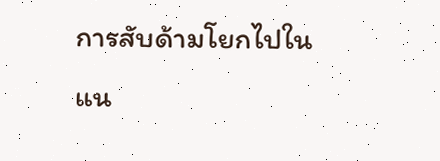การสับด้ามโยกไปในแน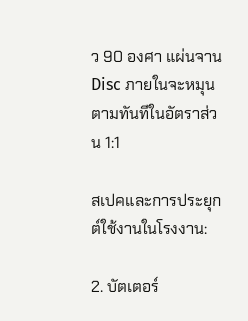ว 90 องศา แผ่นจาน Disc ภายในจะหมุนตามทันทีในอัตราส่วน 1:1

สเปคและการประยุกต์ใช้งานในโรงงาน:

2. บัตเตอร์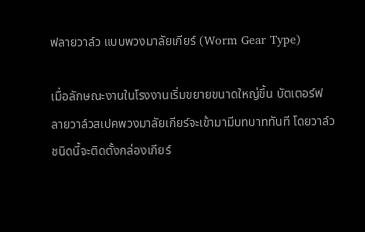ฟลายวาล์ว แบบพวงมาลัยเกียร์ (Worm Gear Type)

เมื่อลักษณะงานในโรงงานเริ่มขยายขนาดใหญ่ขึ้น บัตเตอร์ฟลายวาล์วสเปคพวงมาลัยเกียร์จะเข้ามามีบทบาททันที โดยวาล์วชนิดนี้จะติดตั้งกล่องเกียร์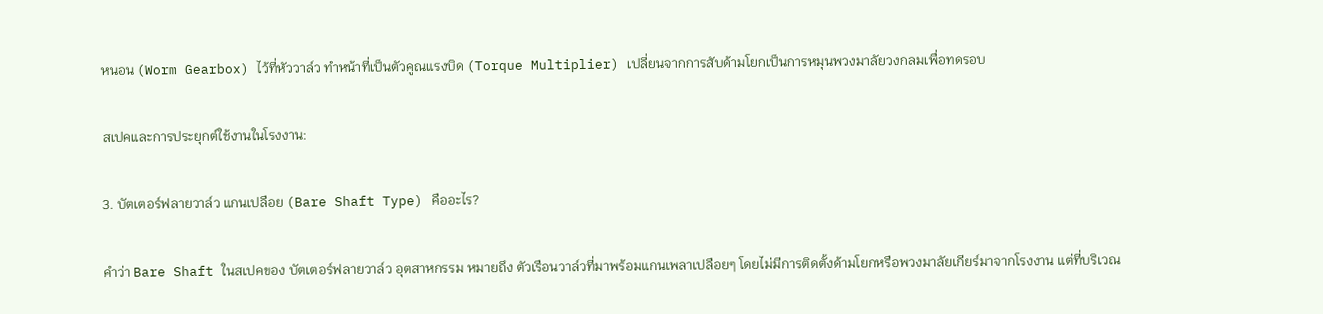หนอน (Worm Gearbox) ไว้ที่หัววาล์ว ทำหน้าที่เป็นตัวคูณแรงบิด (Torque Multiplier) เปลี่ยนจากการสับด้ามโยกเป็นการหมุนพวงมาลัยวงกลมเพื่อทดรอบ

สเปคและการประยุกต์ใช้งานในโรงงาน:

3. บัตเตอร์ฟลายวาล์ว แกนเปลือย (Bare Shaft Type) คืออะไร?

คำว่า Bare Shaft ในสเปคของ บัตเตอร์ฟลายวาล์ว อุตสาหกรรม หมายถึง ตัวเรือนวาล์วที่มาพร้อมแกนเพลาเปลือยๆ โดยไม่มีการติดตั้งด้ามโยกหรือพวงมาลัยเกียร์มาจากโรงงาน แต่ที่บริเวณ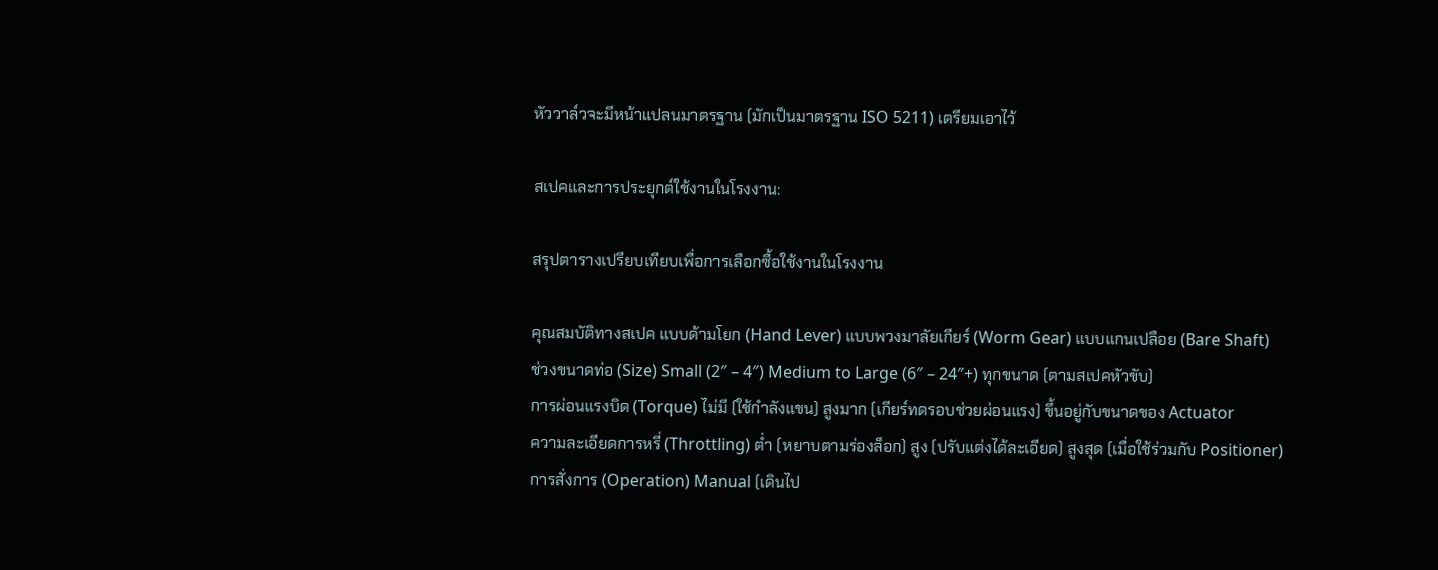หัววาล์วจะมีหน้าแปลนมาตรฐาน (มักเป็นมาตรฐาน ISO 5211) เตรียมเอาไว้

สเปคและการประยุกต์ใช้งานในโรงงาน:

สรุปตารางเปรียบเทียบเพื่อการเลือกซื้อใช้งานในโรงงาน

คุณสมบัติทางสเปค แบบด้ามโยก (Hand Lever) แบบพวงมาลัยเกียร์ (Worm Gear) แบบแกนเปลือย (Bare Shaft)
ช่วงขนาดท่อ (Size) Small (2″ – 4″) Medium to Large (6″ – 24″+) ทุกขนาด (ตามสเปคหัวขับ)
การผ่อนแรงบิด (Torque) ไม่มี (ใช้กำลังแขน) สูงมาก (เกียร์ทดรอบช่วยผ่อนแรง) ขึ้นอยู่กับขนาดของ Actuator
ความละเอียดการหรี่ (Throttling) ต่ำ (หยาบตามร่องล็อก) สูง (ปรับแต่งได้ละเอียด) สูงสุด (เมื่อใช้ร่วมกับ Positioner)
การสั่งการ (Operation) Manual (เดินไป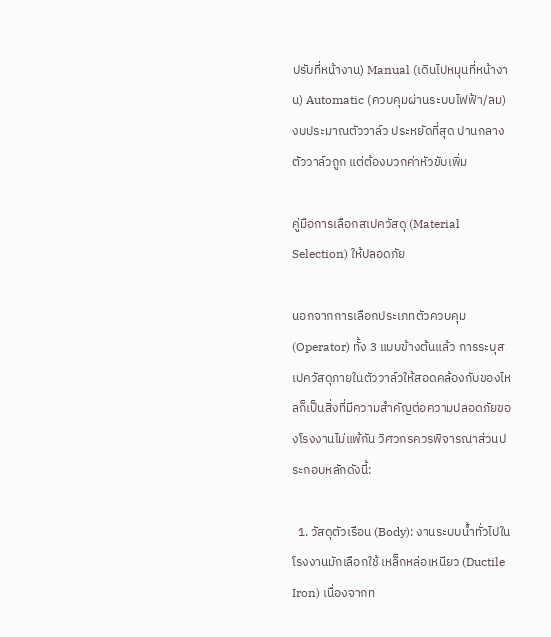ปรับที่หน้างาน) Manual (เดินไปหมุนที่หน้างาน) Automatic (ควบคุมผ่านระบบไฟฟ้า/ลม)
งบประมาณตัววาล์ว ประหยัดที่สุด ปานกลาง ตัววาล์วถูก แต่ต้องบวกค่าหัวขับเพิ่ม

คู่มือการเลือกสเปควัสดุ (Material Selection) ให้ปลอดภัย

นอกจากการเลือกประเภทตัวควบคุม (Operator) ทั้ง 3 แบบข้างต้นแล้ว การระบุสเปควัสดุภายในตัววาล์วให้สอดคล้องกับของไหลก็เป็นสิ่งที่มีความสำคัญต่อความปลอดภัยของโรงงานไม่แพ้กัน วิศวกรควรพิจารณาส่วนประกอบหลักดังนี้:

  1. วัสดุตัวเรือน (Body): งานระบบน้ำทั่วไปในโรงงานมักเลือกใช้ เหล็กหล่อเหนียว (Ductile Iron) เนื่องจากท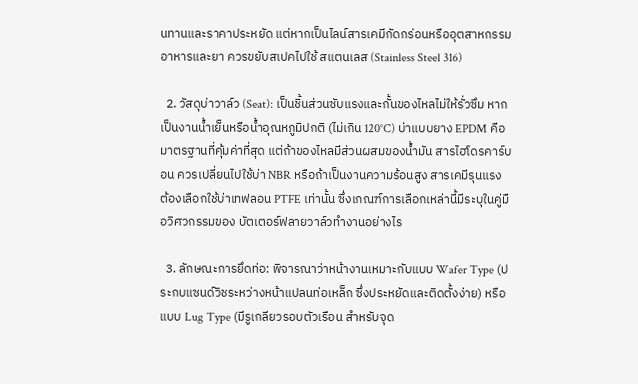นทานและราคาประหยัด แต่หากเป็นไลน์สารเคมีกัดกร่อนหรืออุตสาหกรรมอาหารและยา ควรขยับสเปคไปใช้ สแตนเลส (Stainless Steel 316)

  2. วัสดุบ่าวาล์ว (Seat): เป็นชิ้นส่วนซับแรงและกั้นของไหลไม่ให้รั่วซึม หากเป็นงานน้ำเย็นหรือน้ำอุณหภูมิปกติ (ไม่เกิน 120°C) บ่าแบบยาง EPDM คือมาตรฐานที่คุ้มค่าที่สุด แต่ถ้าของไหลมีส่วนผสมของน้ำมัน สารไฮโดรคาร์บอน ควรเปลี่ยนไปใช้บ่า NBR หรือถ้าเป็นงานความร้อนสูง สารเคมีรุนแรง ต้องเลือกใช้บ่าเทฟลอน PTFE เท่านั้น ซึ่งเกณฑ์การเลือกเหล่านี้มีระบุในคู่มือวิศวกรรมของ บัตเตอร์ฟลายวาล์วทำงานอย่างไร

  3. ลักษณะการยึดท่อ: พิจารณาว่าหน้างานเหมาะกับแบบ Wafer Type (ประกบแซนด์วิชระหว่างหน้าแปลนท่อเหล็ก ซึ่งประหยัดและติดตั้งง่าย) หรือแบบ Lug Type (มีรูเกลียวรอบตัวเรือน สำหรับจุด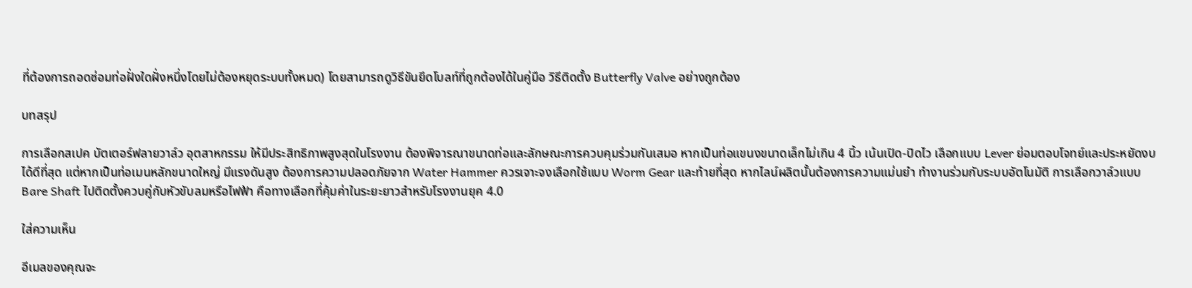ที่ต้องการถอดซ่อมท่อฝั่งใดฝั่งหนึ่งโดยไม่ต้องหยุดระบบทั้งหมด) โดยสามารถดูวิธีขันยึดโบลท์ที่ถูกต้องได้ในคู่มือ วิธีติดตั้ง Butterfly Valve อย่างถูกต้อง

บทสรุป

การเลือกสเปค บัตเตอร์ฟลายวาล์ว อุตสาหกรรม ให้มีประสิทธิภาพสูงสุดในโรงงาน ต้องพิจารณาขนาดท่อและลักษณะการควบคุมร่วมกันเสมอ หากเป็นท่อแขนงขนาดเล็กไม่เกิน 4 นิ้ว เน้นเปิด-ปิดไว เลือกแบบ Lever ย่อมตอบโจทย์และประหยัดงบได้ดีที่สุด แต่หากเป็นท่อเมนหลักขนาดใหญ่ มีแรงดันสูง ต้องการความปลอดภัยจาก Water Hammer ควรเจาะจงเลือกใช้แบบ Worm Gear และท้ายที่สุด หากไลน์ผลิตนั้นต้องการความแม่นยำ ทำงานร่วมกับระบบอัตโนมัติ การเลือกวาล์วแบบ Bare Shaft ไปติดตั้งควบคู่กับหัวขับลมหรือไฟฟ้า คือทางเลือกที่คุ้มค่าในระยะยาวสำหรับโรงงานยุค 4.0

ใส่ความเห็น

อีเมลของคุณจะ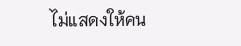ไม่แสดงให้คน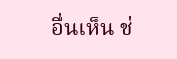อื่นเห็น ช่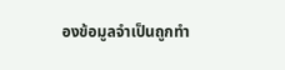องข้อมูลจำเป็นถูกทำ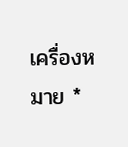เครื่องหมาย *